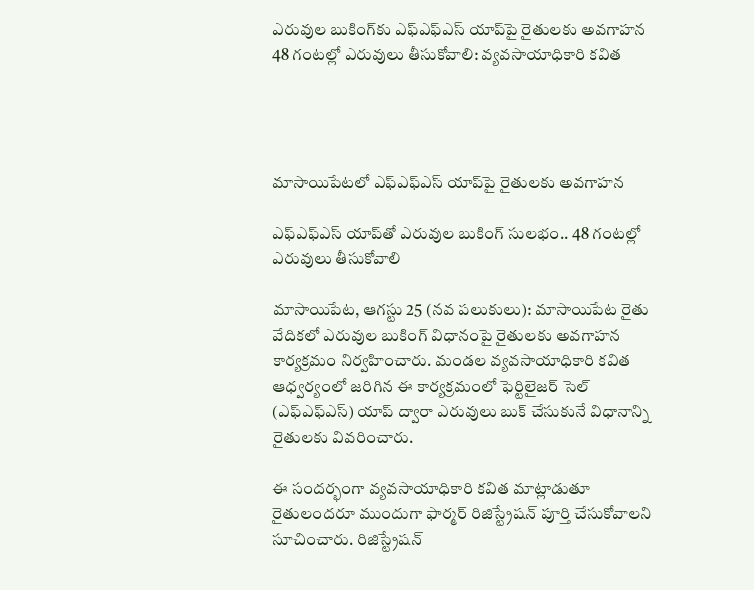ఎరువుల బుకింగ్‌కు ఎఫ్‌ఎఫ్‌ఎస్‌ యాప్‌పై రైతులకు అవగాహన 48 గంటల్లో ఎరువులు తీసుకోవాలి: వ్యవసాయాధికారి కవిత




మాసాయిపేటలో ఎఫ్‌ఎఫ్‌ఎస్‌ యాప్‌పై రైతులకు అవగాహన

ఎఫ్‌ఎఫ్‌ఎస్‌ యాప్‌తో ఎరువుల బుకింగ్‌ సులభం.. 48 గంటల్లో ఎరువులు తీసుకోవాలి

మాసాయిపేట, ఆగస్టు 25 (నవ పలుకులు): మాసాయిపేట రైతు వేదికలో ఎరువుల బుకింగ్‌ విధానంపై రైతులకు అవగాహన కార్యక్రమం నిర్వహించారు. మండల వ్యవసాయాధికారి కవిత ఆధ్వర్యంలో జరిగిన ఈ కార్యక్రమంలో ఫెర్టిలైజర్‌ సెల్‌ (ఎఫ్‌ఎఫ్‌ఎస్‌) యాప్‌ ద్వారా ఎరువులు బుక్‌ చేసుకునే విధానాన్ని రైతులకు వివరించారు.

ఈ సందర్భంగా వ్యవసాయాధికారి కవిత మాట్లాడుతూ రైతులందరూ ముందుగా ఫార్మర్‌ రిజిస్ట్రేషన్‌ పూర్తి చేసుకోవాలని సూచించారు. రిజిస్ట్రేషన్‌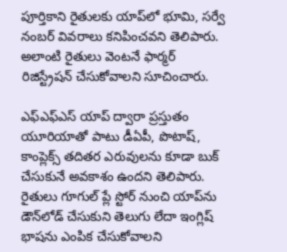పూర్తికాని రైతులకు యాప్‌లో భూమి, సర్వే నంబర్‌ వివరాలు కనిపించవని తెలిపారు. అలాంటి రైతులు వెంటనే ఫార్మర్‌ రిజిస్ట్రేషన్‌ చేసుకోవాలని సూచించారు.

ఎఫ్‌ఎఫ్‌ఎస్‌ యాప్‌ ద్వారా ప్రస్తుతం యూరియాతో పాటు డీఏపీ, పొటాష్‌, కాంప్లెక్స్‌ తదితర ఎరువులను కూడా బుక్‌ చేసుకునే అవకాశం ఉందని తెలిపారు. రైతులు గూగుల్‌ ప్లే స్టోర్‌ నుంచి యాప్‌ను డౌన్‌లోడ్‌ చేసుకుని తెలుగు లేదా ఇంగ్లిష్‌ భాషను ఎంపిక చేసుకోవాలని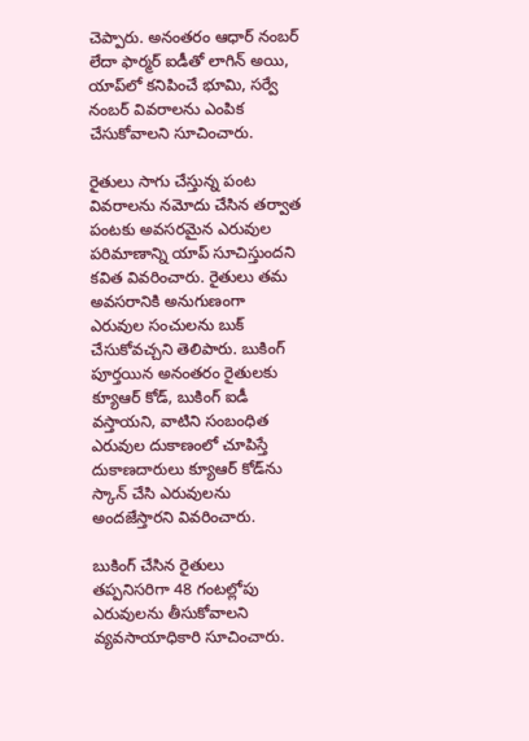చెప్పారు. అనంతరం ఆధార్‌ నంబర్‌ లేదా ఫార్మర్‌ ఐడీతో లాగిన్‌ అయి, యాప్‌లో కనిపించే భూమి, సర్వే నంబర్‌ వివరాలను ఎంపిక చేసుకోవాలని సూచించారు.

రైతులు సాగు చేస్తున్న పంట వివరాలను నమోదు చేసిన తర్వాత పంటకు అవసరమైన ఎరువుల పరిమాణాన్ని యాప్‌ సూచిస్తుందని కవిత వివరించారు. రైతులు తమ అవసరానికి అనుగుణంగా ఎరువుల సంచులను బుక్‌ చేసుకోవచ్చని తెలిపారు. బుకింగ్‌ పూర్తయిన అనంతరం రైతులకు క్యూఆర్‌ కోడ్‌, బుకింగ్‌ ఐడీ వస్తాయని, వాటిని సంబంధిత ఎరువుల దుకాణంలో చూపిస్తే దుకాణదారులు క్యూఆర్‌ కోడ్‌ను స్కాన్‌ చేసి ఎరువులను అందజేస్తారని వివరించారు.

బుకింగ్‌ చేసిన రైతులు తప్పనిసరిగా 48 గంటల్లోపు ఎరువులను తీసుకోవాలని వ్యవసాయాధికారి సూచించారు.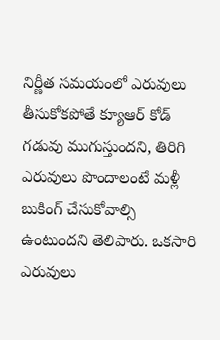నిర్ణీత సమయంలో ఎరువులు తీసుకోకపోతే క్యూఆర్‌ కోడ్‌ గడువు ముగుస్తుందని, తిరిగి ఎరువులు పొందాలంటే మళ్లీ బుకింగ్‌ చేసుకోవాల్సి ఉంటుందని తెలిపారు. ఒకసారి ఎరువులు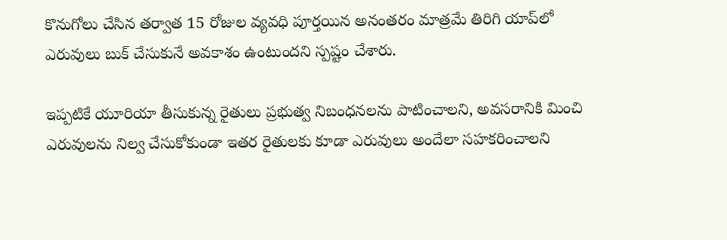కొనుగోలు చేసిన తర్వాత 15 రోజుల వ్యవధి పూర్తయిన అనంతరం మాత్రమే తిరిగి యాప్‌లో ఎరువులు బుక్‌ చేసుకునే అవకాశం ఉంటుందని స్పష్టం చేశారు.

ఇప్పటికే యూరియా తీసుకున్న రైతులు ప్రభుత్వ నిబంధనలను పాటించాలని, అవసరానికి మించి ఎరువులను నిల్వ చేసుకోకుండా ఇతర రైతులకు కూడా ఎరువులు అందేలా సహకరించాలని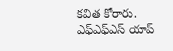కవిత కోరారు. ఎఫ్‌ఎఫ్‌ఎస్‌ యాప్‌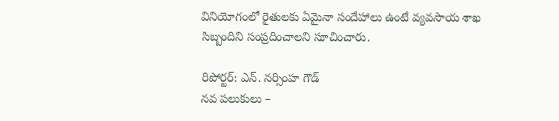వినియోగంలో రైతులకు ఏమైనా సందేహాలు ఉంటే వ్యవసాయ శాఖ సిబ్బందిని సంప్రదించాలని సూచించారు.

రిపోర్టర్: ఎన్. నర్సింహ గౌడ్
నవ పలుకులు –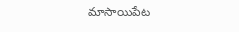మాసాయిపేట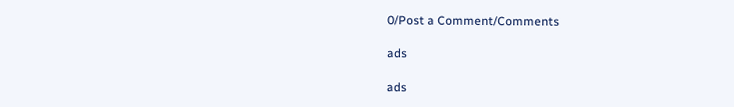0/Post a Comment/Comments

ads

ads